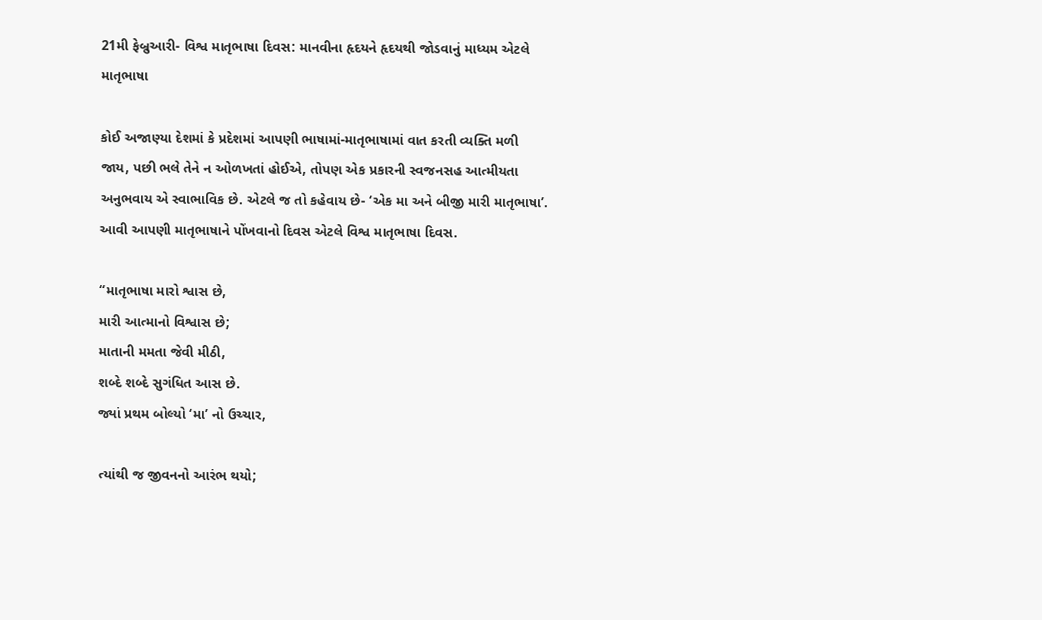21મી ફેબ્રુઆરી- વિશ્વ માતૃભાષા દિવસ: માનવીના હૃદયને હૃદયથી જોડવાનું માધ્યમ એટલે માતૃભાષા

કોઈ અજાણ્યા દેશમાં કે પ્રદેશમાં આપણી ભાષામાં-માતૃભાષામાં વાત કરતી વ્યક્તિ મળી જાય, પછી ભલે તેને ન ઓળખતાં હોઈએ, તોપણ એક પ્રકારની સ્વજનસહ આત્મીયતા અનુભવાય એ સ્વાભાવિક છે. એટલે જ તો કહેવાય છે- ‘એક મા અને બીજી મારી માતૃભાષા’. આવી આપણી માતૃભાષાને પોંખવાનો દિવસ એટલે વિશ્વ માતૃભાષા દિવસ.

“માતૃભાષા મારો શ્વાસ છે,
મારી આત્માનો વિશ્વાસ છે;
માતાની મમતા જેવી મીઠી,
શબ્દે શબ્દે સુગંધિત આસ છે.
જ્યાં પ્રથમ બોલ્યો ‘મા’ નો ઉચ્ચાર,

ત્યાંથી જ જીવનનો આરંભ થયો;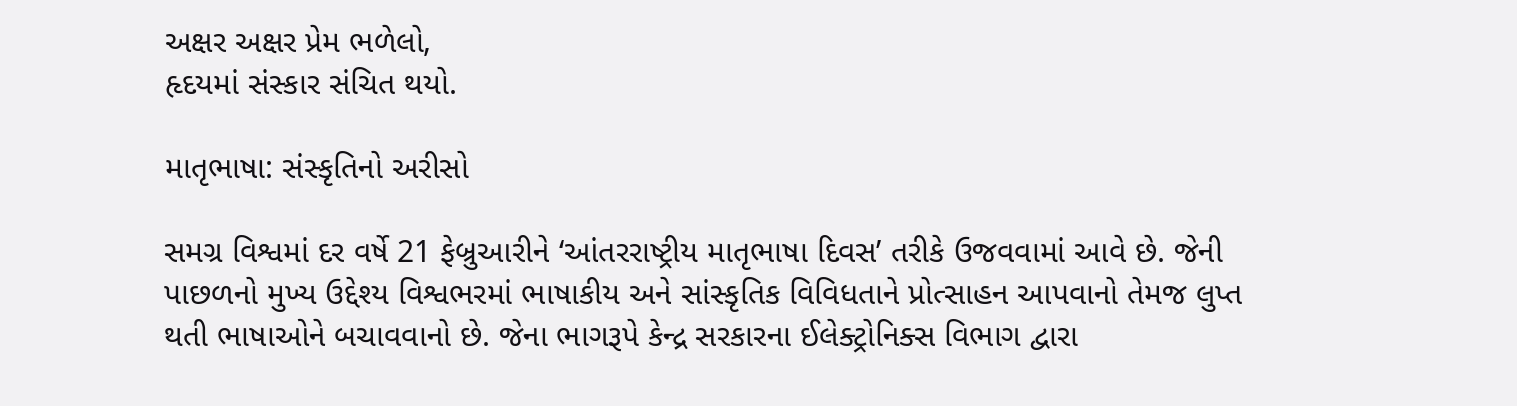અક્ષર અક્ષર પ્રેમ ભળેલો,
હૃદયમાં સંસ્કાર સંચિત થયો.

માતૃભાષા: સંસ્કૃતિનો અરીસો

સમગ્ર વિશ્વમાં દર વર્ષે 21 ફેબ્રુઆરીને ‘આંતરરાષ્ટ્રીય માતૃભાષા દિવસ’ તરીકે ઉજવવામાં આવે છે. જેની પાછળનો મુખ્ય ઉદ્દેશ્ય વિશ્વભરમાં ભાષાકીય અને સાંસ્કૃતિક વિવિધતાને પ્રોત્સાહન આપવાનો તેમજ લુપ્ત થતી ભાષાઓને બચાવવાનો છે. જેના ભાગરૂપે કેન્દ્ર સરકારના ઈલેક્ટ્રોનિક્સ વિભાગ દ્વારા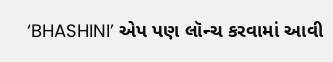‘BHASHINI’ એપ પણ લૉન્ચ કરવામાં આવી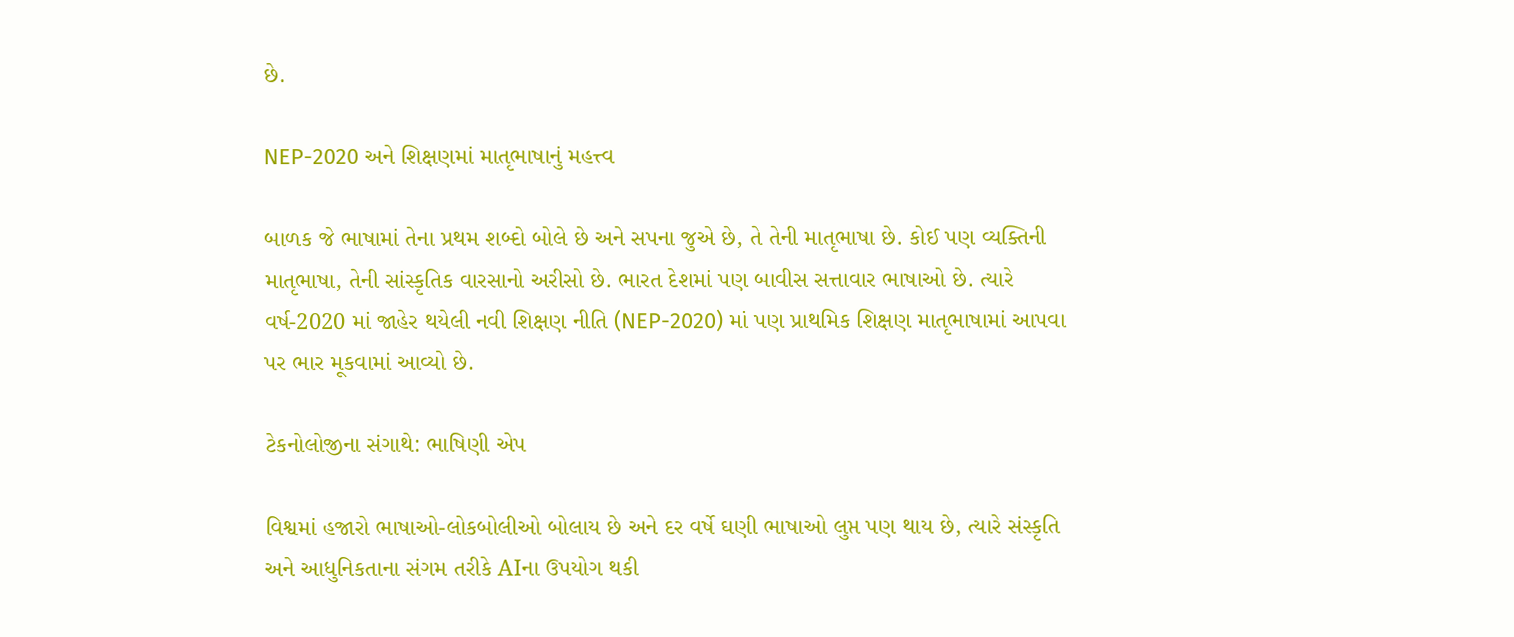છે.

NEP-2020 અને શિક્ષણમાં માતૃભાષાનું મહત્ત્વ

બાળક જે ભાષામાં તેના પ્રથમ શબ્દો બોલે છે અને સપના જુએ છે, તે તેની માતૃભાષા છે. કોઈ પણ વ્યક્તિની માતૃભાષા, તેની સાંસ્કૃતિક વારસાનો અરીસો છે. ભારત દેશમાં પણ બાવીસ સત્તાવાર ભાષાઓ છે. ત્યારે વર્ષ-2020 માં જાહેર થયેલી નવી શિક્ષણ નીતિ (NEP-2020) માં પણ પ્રાથમિક શિક્ષણ માતૃભાષામાં આપવા પર ભાર મૂકવામાં આવ્યો છે.

ટેકનોલોજીના સંગાથે: ભાષિણી એપ

વિશ્વમાં હજારો ભાષાઓ-લોકબોલીઓ બોલાય છે અને દર વર્ષે ઘણી ભાષાઓ લુપ્ત પણ થાય છે, ત્યારે સંસ્કૃતિ અને આધુનિકતાના સંગમ તરીકે AIના ઉપયોગ થકી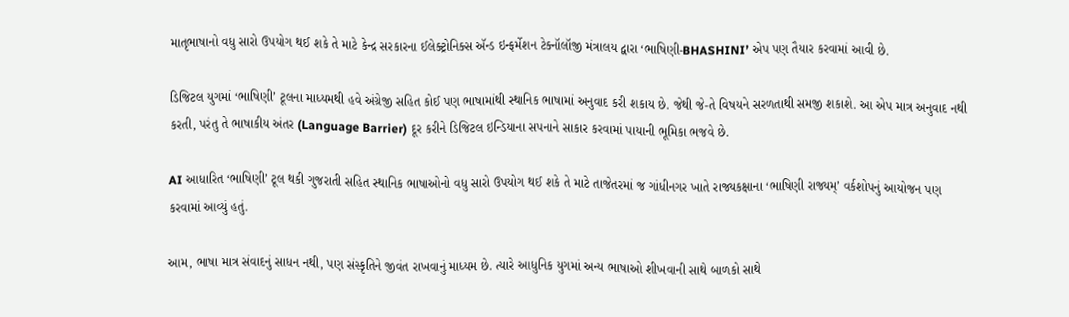માતૃભાષાનો વધુ સારો ઉપયોગ થઈ શકે તે માટે કેન્દ્ર સરકારના ઈલેક્ટ્રોનિક્સ ઍન્ડ ઇન્ફર્મેશન ટેક્નૉલૉજી મંત્રાલય દ્વારા ‘ભાષિણી-BHASHINI’ એપ પણ તૈયાર કરવામાં આવી છે.

ડિજિટલ યુગમાં ‘ભાષિણી’ ટૂલના માધ્યમથી હવે અંગ્રેજી સહિત કોઈ પણ ભાષામાંથી સ્થાનિક ભાષામાં અનુવાદ કરી શકાય છે. જેથી જે-તે વિષયને સરળતાથી સમજી શકાશે. આ એપ માત્ર અનુવાદ નથી કરતી, પરંતુ તે ભાષાકીય અંતર (Language Barrier) દૂર કરીને ડિજિટલ ઇન્ડિયાના સપનાને સાકાર કરવામાં પાયાની ભૂમિકા ભજવે છે.

AI આધારિત ‘ભાષિણી’ ટૂલ થકી ગુજરાતી સહિત સ્થાનિક ભાષાઓનો વધુ સારો ઉપયોગ થઈ શકે તે માટે તાજેતરમાં જ ગાંધીનગર ખાતે રાજ્યકક્ષાના ‘ભાષિણી રાજ્યમ્’ વર્કશોપનું આયોજન પણ કરવામાં આવ્યું હતું.

આમ, ભાષા માત્ર સંવાદનું સાધન નથી, પણ સંસ્કૃતિને જીવંત રાખવાનું માધ્યમ છે. ત્યારે આધુનિક યુગમાં અન્ય ભાષાઓ શીખવાની સાથે બાળકો સાથે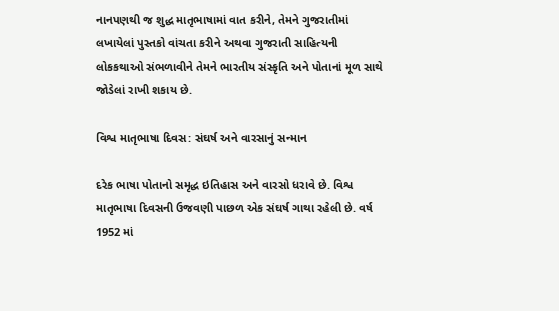નાનપણથી જ શુદ્ધ માતૃભાષામાં વાત કરીને, તેમને ગુજરાતીમાં લખાયેલાં પુસ્તકો વાંચતા કરીને અથવા ગુજરાતી સાહિત્યની લોકકથાઓ સંભળાવીને તેમને ભારતીય સંસ્કૃતિ અને પોતાનાં મૂળ સાથે જોડેલાં રાખી શકાય છે.

વિશ્વ માતૃભાષા દિવસ: સંઘર્ષ અને વારસાનું સન્માન

દરેક ભાષા પોતાનો સમૃદ્ધ ઇતિહાસ અને વારસો ધરાવે છે. વિશ્વ માતૃભાષા દિવસની ઉજવણી પાછળ એક સંઘર્ષ ગાથા રહેલી છે. વર્ષ 1952 માં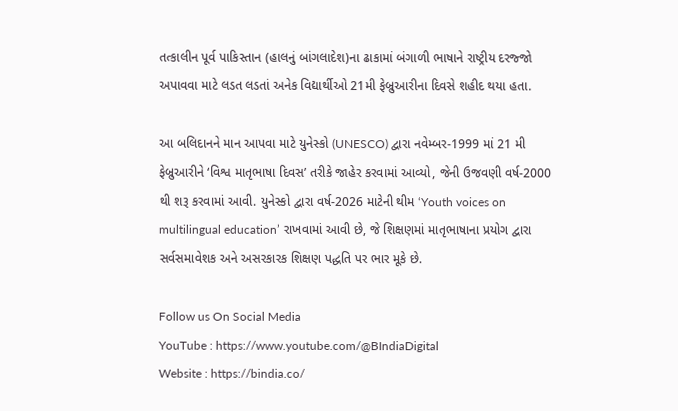તત્કાલીન પૂર્વ પાકિસ્તાન (હાલનું બાંગલાદેશ)ના ઢાકામાં બંગાળી ભાષાને રાષ્ટ્રીય દરજ્જો અપાવવા માટે લડત લડતાં અનેક વિદ્યાર્થીઓ 21મી ફેબ્રુઆરીના દિવસે શહીદ થયા હતા.

આ બલિદાનને માન આપવા માટે યુનેસ્કો (UNESCO) દ્વારા નવેમ્બર-1999 માં 21 મી ફેબ્રુઆરીને ‘વિશ્વ માતૃભાષા દિવસ’ તરીકે જાહેર કરવામાં આવ્યો, જેની ઉજવણી વર્ષ-2000 થી શરૂ કરવામાં આવી. યુનેસ્કો દ્વારા વર્ષ-2026 માટેની થીમ ‘Youth voices on multilingual education’ રાખવામાં આવી છે, જે શિક્ષણમાં માતૃભાષાના પ્રયોગ દ્વારા સર્વસમાવેશક અને અસરકારક શિક્ષણ પદ્ધતિ પર ભાર મૂકે છે.

Follow us On Social Media
YouTube : https://www.youtube.com/@BIndiaDigital
Website : https://bindia.co/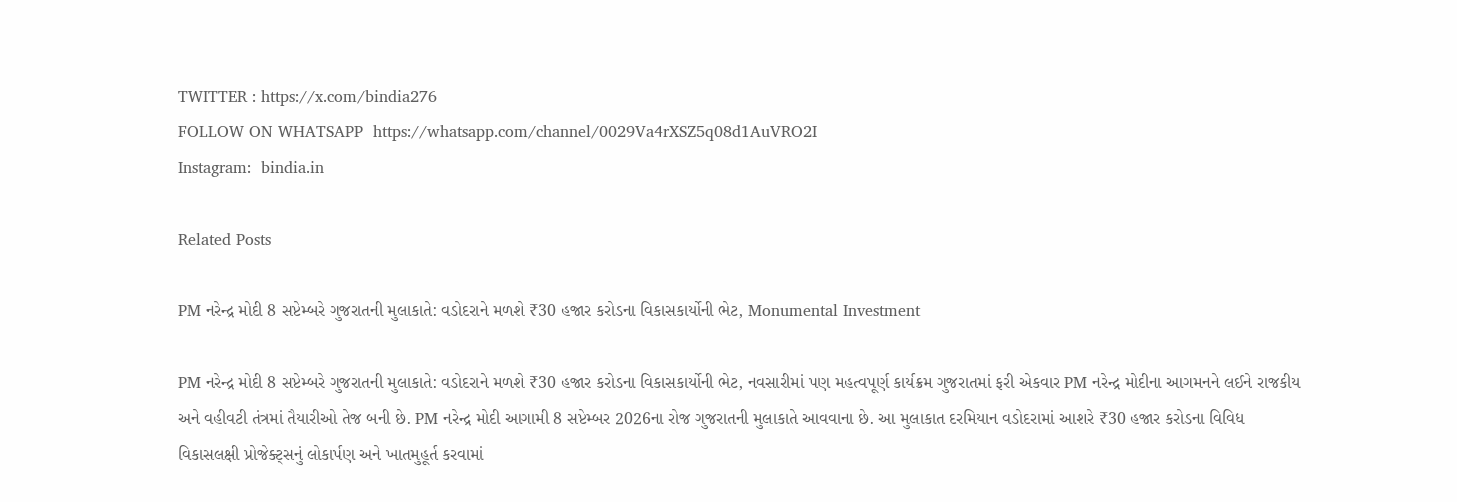TWITTER : https://x.com/bindia276
FOLLOW ON WHATSAPP  https://whatsapp.com/channel/0029Va4rXSZ5q08d1AuVRO2I
Instagram:  bindia.in

Related Posts

PM નરેન્દ્ર મોદી 8 સપ્ટેમ્બરે ગુજરાતની મુલાકાતે: વડોદરાને મળશે ₹30 હજાર કરોડના વિકાસકાર્યોની ભેટ, Monumental Investment

PM નરેન્દ્ર મોદી 8 સપ્ટેમ્બરે ગુજરાતની મુલાકાતે: વડોદરાને મળશે ₹30 હજાર કરોડના વિકાસકાર્યોની ભેટ, નવસારીમાં પણ મહત્વપૂર્ણ કાર્યક્રમ ગુજરાતમાં ફરી એકવાર PM નરેન્દ્ર મોદીના આગમનને લઈને રાજકીય અને વહીવટી તંત્રમાં તૈયારીઓ તેજ બની છે. PM નરેન્દ્ર મોદી આગામી 8 સપ્ટેમ્બર 2026ના રોજ ગુજરાતની મુલાકાતે આવવાના છે. આ મુલાકાત દરમિયાન વડોદરામાં આશરે ₹30 હજાર કરોડના વિવિધ વિકાસલક્ષી પ્રોજેક્ટ્સનું લોકાર્પણ અને ખાતમુહૂર્ત કરવામાં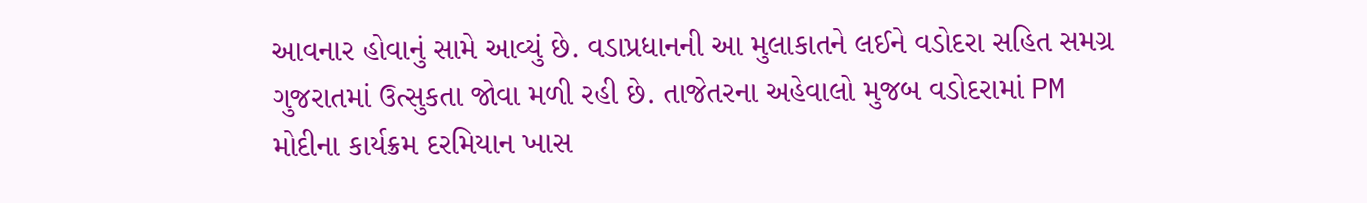આવનાર હોવાનું સામે આવ્યું છે. વડાપ્રધાનની આ મુલાકાતને લઈને વડોદરા સહિત સમગ્ર ગુજરાતમાં ઉત્સુકતા જોવા મળી રહી છે. તાજેતરના અહેવાલો મુજબ વડોદરામાં PM મોદીના કાર્યક્રમ દરમિયાન ખાસ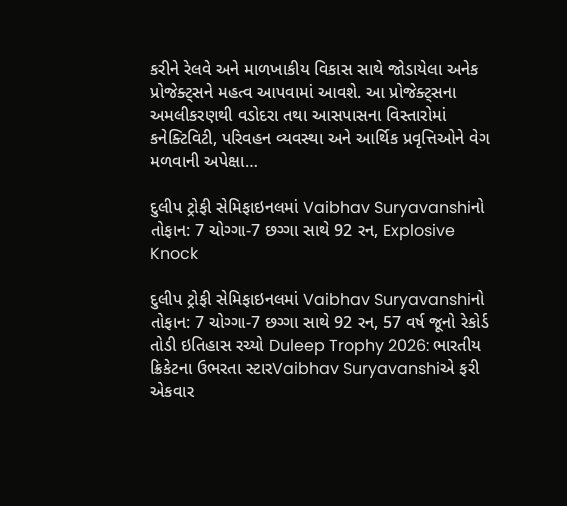કરીને રેલવે અને માળખાકીય વિકાસ સાથે જોડાયેલા અનેક પ્રોજેક્ટ્સને મહત્વ આપવામાં આવશે. આ પ્રોજેક્ટ્સના અમલીકરણથી વડોદરા તથા આસપાસના વિસ્તારોમાં કનેક્ટિવિટી, પરિવહન વ્યવસ્થા અને આર્થિક પ્રવૃત્તિઓને વેગ મળવાની અપેક્ષા…

દુલીપ ટ્રોફી સેમિફાઇનલમાં Vaibhav Suryavanshiનો તોફાન: 7 ચોગ્ગા-7 છગ્ગા સાથે 92 રન, Explosive Knock

દુલીપ ટ્રોફી સેમિફાઇનલમાં Vaibhav Suryavanshiનો તોફાન: 7 ચોગ્ગા-7 છગ્ગા સાથે 92 રન, 57 વર્ષ જૂનો રેકોર્ડ તોડી ઇતિહાસ રચ્યો Duleep Trophy 2026: ભારતીય ક્રિકેટના ઉભરતા સ્ટારVaibhav Suryavanshiએ ફરી એકવાર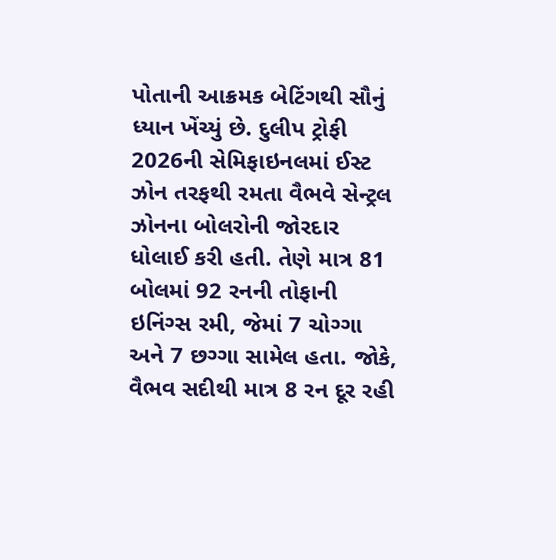પોતાની આક્રમક બેટિંગથી સૌનું ધ્યાન ખેંચ્યું છે. દુલીપ ટ્રોફી 2026ની સેમિફાઇનલમાં ઈસ્ટ ઝોન તરફથી રમતા વૈભવે સેન્ટ્રલ ઝોનના બોલરોની જોરદાર ધોલાઈ કરી હતી. તેણે માત્ર 81 બોલમાં 92 રનની તોફાની ઇનિંગ્સ રમી, જેમાં 7 ચોગ્ગા અને 7 છગ્ગા સામેલ હતા. જોકે, વૈભવ સદીથી માત્ર 8 રન દૂર રહી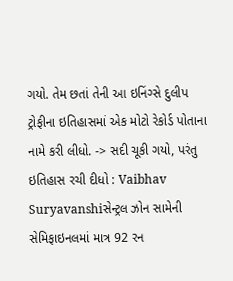ગયો. તેમ છતાં તેની આ ઇનિંગ્સે દુલીપ ટ્રોફીના ઇતિહાસમાં એક મોટો રેકોર્ડ પોતાના નામે કરી લીધો. -> સદી ચૂકી ગયો, પરંતુ ઇતિહાસ રચી દીધો : Vaibhav Suryavanshiસેન્ટ્રલ ઝોન સામેની સેમિફાઇનલમાં માત્ર 92 રન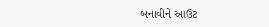બનાવીને આઉટ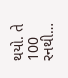થયો. તે 100 રનથી…